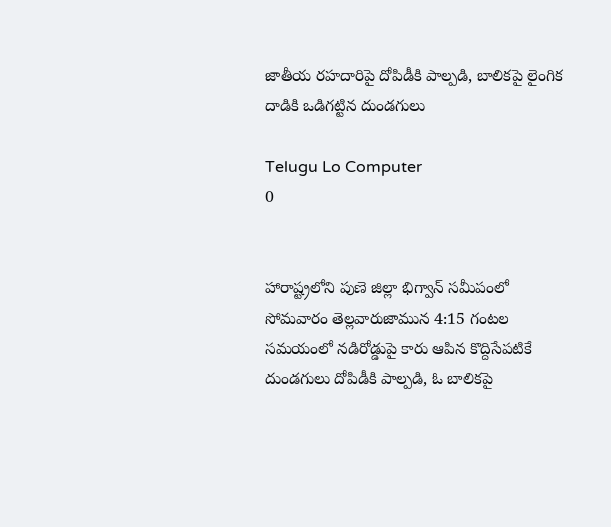జాతీయ రహదారిపై దోపిడీకి పాల్పడి, బాలికపై లైంగిక దాడికి ఒడిగట్టిన దుండగులు

Telugu Lo Computer
0


హారాష్ట్రలోని పుణె జిల్లా భిగ్వాన్ సమీపంలో సోమవారం తెల్లవారుజామున 4:15 గంటల సమయంలో నడిరోడ్డుపై కారు ఆపిన కొద్దిసేపటికే దుండగులు దోపిడీకి పాల్పడి, ఓ బాలికపై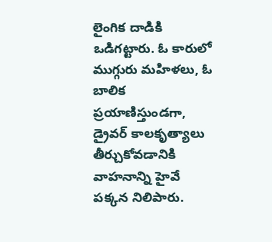లైంగిక దాడికి ఒడిగట్టారు. ఓ కారులో ముగ్గురు మహిళలు, ఓ బాలిక ప్రయాణిస్తుండగా, డ్రైవర్ కాలకృత్యాలు తీర్చుకోవడానికి వాహనాన్ని హైవే పక్కన నిలిపారు.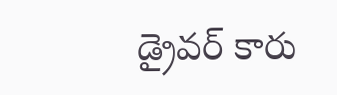డ్రైవర్ కారు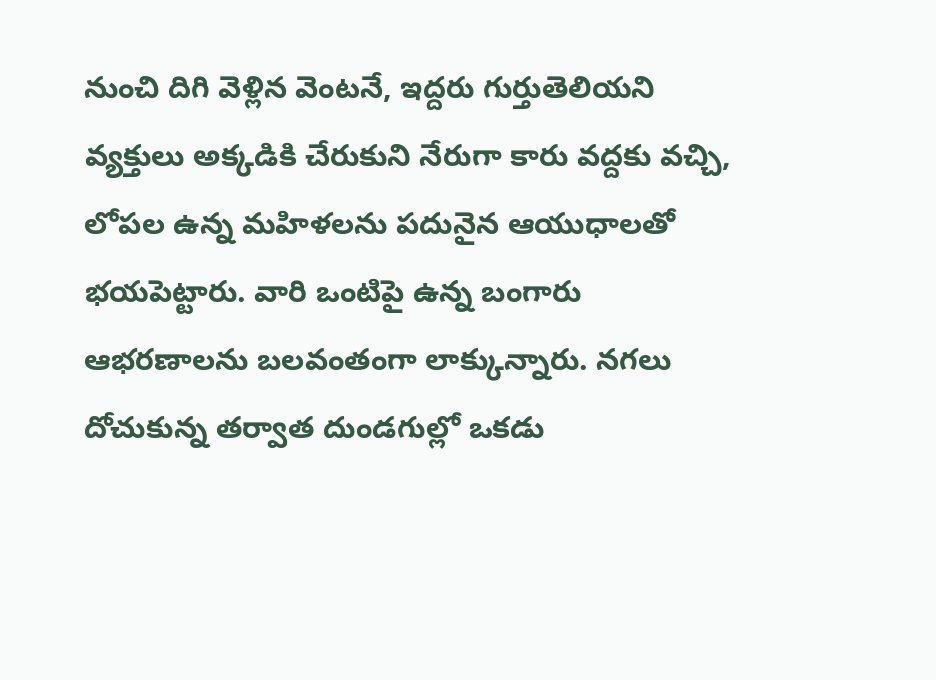నుంచి దిగి వెళ్లిన వెంటనే, ఇద్దరు గుర్తుతెలియని వ్యక్తులు అక్కడికి చేరుకుని నేరుగా కారు వద్దకు వచ్చి, లోపల ఉన్న మహిళలను పదునైన ఆయుధాలతో భయపెట్టారు. వారి ఒంటిపై ఉన్న బంగారు ఆభరణాలను బలవంతంగా లాక్కున్నారు. నగలు దోచుకున్న తర్వాత దుండగుల్లో ఒకడు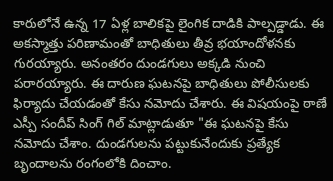కారులోనే ఉన్న 17 ఏళ్ల బాలికపై లైంగిక దాడికి పాల్పడ్డాడు. ఈ అకస్మాత్తు పరిణామంతో బాధితులు తీవ్ర భయాందోళనకు గురయ్యారు. అనంతరం దుండగులు అక్కడి నుంచి పరారయ్యారు. ఈ దారుణ ఘటనపై బాధితులు పోలీసులకు ఫిర్యాదు చేయడంతో కేసు నమోదు చేశారు. ఈ విషయంపై ఠాణే ఎస్పీ సందీప్ సింగ్ గిల్ మాట్లాడుతూ "ఈ ఘటనపై కేసు నమోదు చేశాం. దుండగులను పట్టుకునేందుకు ప్రత్యేక బృందాలను రంగంలోకి దించాం.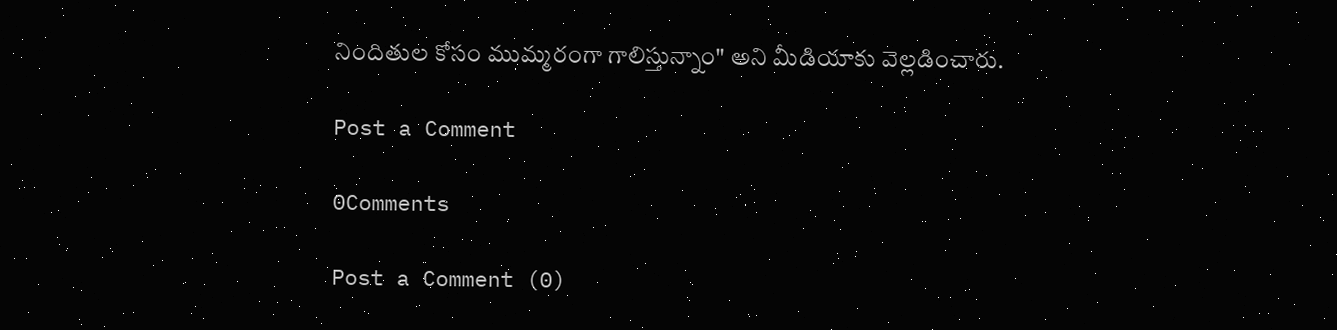నిందితుల కోసం ముమ్మరంగా గాలిస్తున్నాం" అని మీడియాకు వెల్లడించారు.

Post a Comment

0Comments

Post a Comment (0)